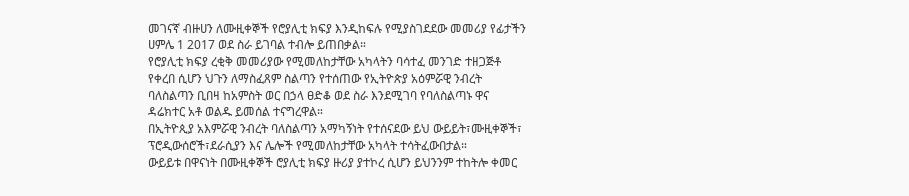መገናኛ ብዙሀን ለሙዚቀኞች የሮያሊቲ ክፍያ እንዲከፍሉ የሚያስገደደው መመሪያ የፊታችን ሀምሌ 1 2017 ወደ ስራ ይገባል ተብሎ ይጠበቃል።
የሮያሊቲ ክፍያ ረቂቅ መመሪያው የሚመለከታቸው አካላትን ባሳተፈ መንገድ ተዘጋጅቶ የቀረበ ሲሆን ህጉን ለማስፈጸም ስልጣን የተሰጠው የኢትዮጵያ አዕምሯዊ ንብረት ባለስልጣን ቢበዛ ከአምስት ወር በኃላ ፀድቆ ወደ ስራ እንደሚገባ የባለስልጣኑ ዋና ዳሬክተር አቶ ወልዱ ይመሰል ተናግረዋል።
በኢትዮጲያ አእምሯዊ ንብረት ባለስልጣን አማካኝነት የተሰናደው ይህ ውይይት፣ሙዚቀኞች፣ ፕሮዲውሰሮች፣ደራሲያን እና ሌሎች የሚመለከታቸው አካላት ተሳትፈውበታል።
ውይይቱ በዋናነት በሙዚቀኞች ሮያሊቲ ክፍያ ዙሪያ ያተኮረ ሲሆን ይህንንም ተከትሎ ቀመር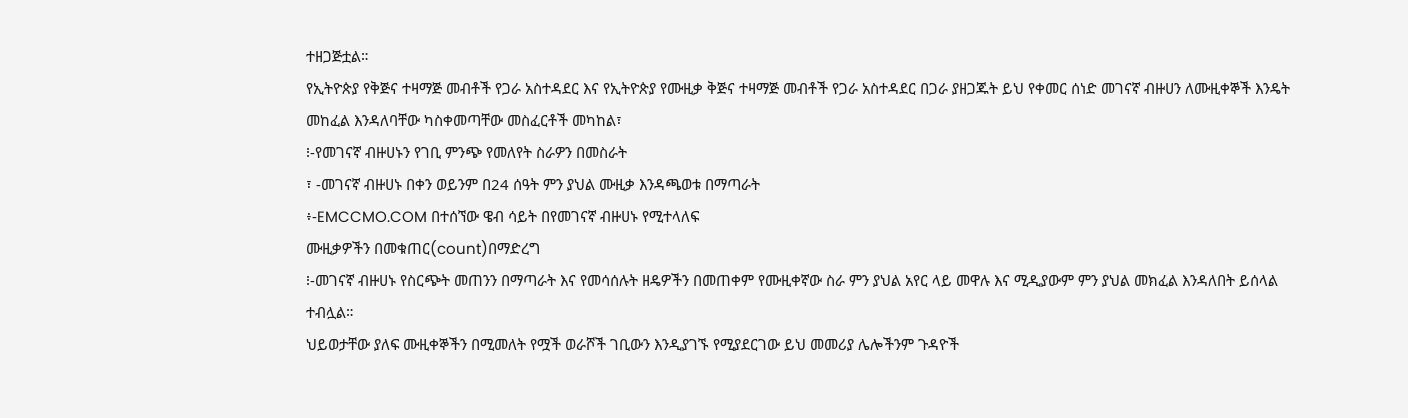ተዘጋጅቷል።
የኢትዮጵያ የቅጅና ተዛማጅ መብቶች የጋራ አስተዳደር እና የኢትዮጵያ የሙዚቃ ቅጅና ተዛማጅ መብቶች የጋራ አስተዳደር በጋራ ያዘጋጁት ይህ የቀመር ሰነድ መገናኛ ብዙሀን ለሙዚቀኞች እንዴት መከፈል እንዳለባቸው ካስቀመጣቸው መስፈርቶች መካከል፣
፧-የመገናኛ ብዙሀኑን የገቢ ምንጭ የመለየት ስራዎን በመስራት
፣ -መገናኛ ብዙሀኑ በቀን ወይንም በ24 ሰዓት ምን ያህል ሙዚቃ እንዳጫወቱ በማጣራት
፥-EMCCMO.COM በተሰኘው ዌብ ሳይት በየመገናኛ ብዙሀኑ የሚተላለፍ
ሙዚቃዎችን በመቁጠር(count)በማድረግ
፧-መገናኛ ብዙሀኑ የስርጭት መጠንን በማጣራት እና የመሳሰሉት ዘዴዎችን በመጠቀም የሙዚቀኛው ስራ ምን ያህል አየር ላይ መዋሉ እና ሚዲያውም ምን ያህል መክፈል እንዳለበት ይሰላል ተብሏል።
ህይወታቸው ያለፍ ሙዚቀኞችን በሚመለት የሟች ወራሾች ገቢውን እንዲያገኙ የሚያደርገው ይህ መመሪያ ሌሎችንም ጉዳዮች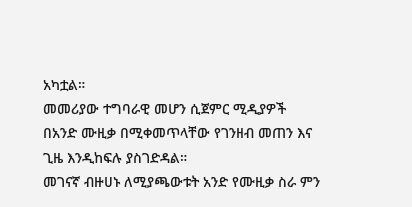አካቷል።
መመሪያው ተግባራዊ መሆን ሲጀምር ሚዲያዎች በአንድ ሙዚቃ በሚቀመጥላቸው የገንዘብ መጠን እና ጊዜ እንዲከፍሉ ያስገድዳል።
መገናኛ ብዙሀኑ ለሚያጫውቱት አንድ የሙዚቃ ስራ ምን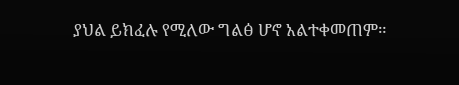ያህል ይክፈሉ የሚለው ግልፅ ሆኖ አልተቀመጠም።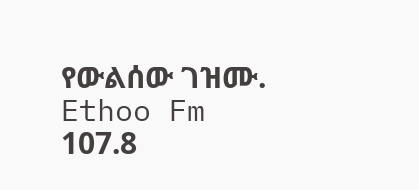የውልሰው ገዝሙ. Ethoo Fm 107.8